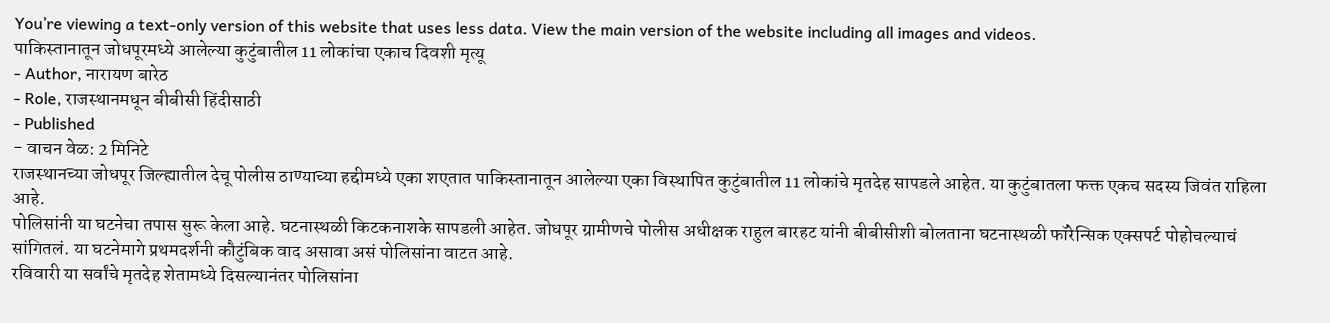You’re viewing a text-only version of this website that uses less data. View the main version of the website including all images and videos.
पाकिस्तानातून जोधपूरमध्ये आलेल्या कुटुंबातील 11 लोकांचा एकाच दिवशी मृत्यू
- Author, नारायण बारेठ
- Role, राजस्थानमधून बीबीसी हिंदीसाठी
- Published
- वाचन वेळ: 2 मिनिटे
राजस्थानच्या जोधपूर जिल्ह्यातील देचू पोलीस ठाण्याच्या हद्दीमध्ये एका शएतात पाकिस्तानातून आलेल्या एका विस्थापित कुटुंबातील 11 लोकांचे मृतदेह सापडले आहेत. या कुटुंबातला फक्त एकच सदस्य जिवंत राहिला आहे.
पोलिसांनी या घटनेचा तपास सुरू केला आहे. घटनास्थळी किटकनाशके सापडली आहेत. जोधपूर ग्रामीणचे पोलीस अधीक्षक राहुल बारहट यांनी बीबीसीशी बोलताना घटनास्थळी फॉरेन्सिक एक्सपर्ट पोहोचल्याचं सांगितलं. या घटनेमागे प्रथमदर्शनी कौटुंबिक वाद असावा असं पोलिसांना वाटत आहे.
रविवारी या सर्वांचे मृतदेह शेतामध्ये दिसल्यानंतर पोलिसांना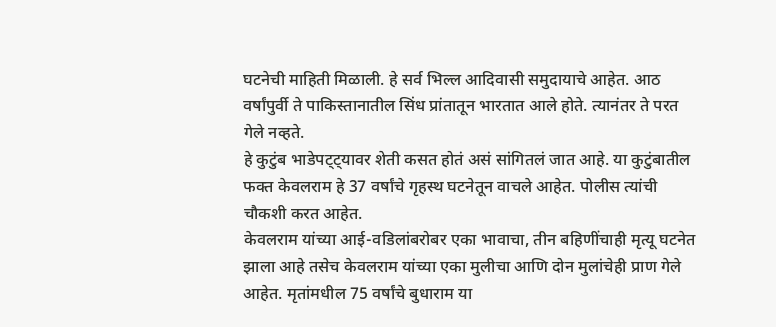घटनेची माहिती मिळाली. हे सर्व भिल्ल आदिवासी समुदायाचे आहेत. आठ वर्षांपुर्वी ते पाकिस्तानातील सिंध प्रांतातून भारतात आले होते. त्यानंतर ते परत गेले नव्हते.
हे कुटुंब भाडेपट्ट्यावर शेती कसत होतं असं सांगितलं जात आहे. या कुटुंबातील फक्त केवलराम हे 37 वर्षांचे गृहस्थ घटनेतून वाचले आहेत. पोलीस त्यांची चौकशी करत आहेत.
केवलराम यांच्या आई-वडिलांबरोबर एका भावाचा, तीन बहिणींचाही मृत्यू घटनेत झाला आहे तसेच केवलराम यांच्या एका मुलीचा आणि दोन मुलांचेही प्राण गेले आहेत. मृतांमधील 75 वर्षांचे बुधाराम या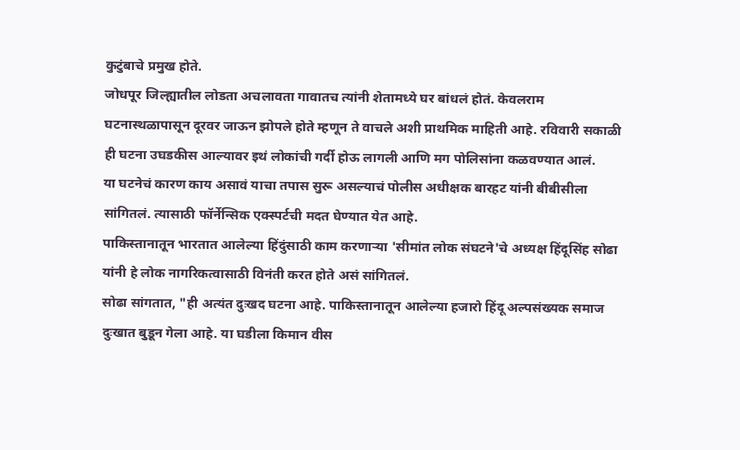कुटुंबाचे प्रमुख होते.
जोधपूर जिल्ह्यातील लोडता अचलावता गावातच त्यांनी शेतामध्ये घर बांधलं होतं. केवलराम घटनास्थळापासून दूरवर जाऊन झोपले होते म्हणून ते वाचले अशी प्राथमिक माहिती आहे. रविवारी सकाळी ही घटना उघडकीस आल्यावर इथं लोकांची गर्दी होऊ लागली आणि मग पोलिसांना कळवण्यात आलं.
या घटनेचं कारण काय असावं याचा तपास सुरू असल्याचं पोलीस अधीक्षक बारहट यांनी बीबीसीला सांगितलं. त्यासाठी फॉर्नेन्सिक एक्स्पर्टची मदत घेण्यात येत आहे.
पाकिस्तानातून भारतात आलेल्या हिंदुंसाठी काम करणाऱ्या 'सीमांत लोक संघटने'चे अध्यक्ष हिंदूसिंह सोढा यांनी हे लोक नागरिकत्वासाठी विनंती करत होते असं सांगितलं.
सोढा सांगतात, "ही अत्यंत दुःखद घटना आहे. पाकिस्तानातून आलेल्या हजारो हिंदू अल्पसंख्यक समाज दुःखात बुडून गेला आहे. या घडीला किमान वीस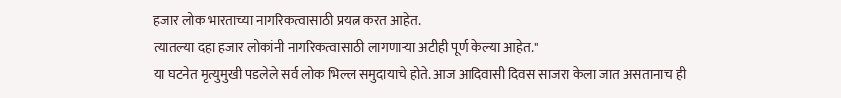हजार लोक भारताच्या नागरिकत्वासाठी प्रयत्न करत आहेत.
त्यातल्या दहा हजार लोकांनी नागरिकत्वासाठी लागणाऱ्या अटीही पूर्ण केल्या आहेत."
या घटनेत मृत्युमुखी पडलेले सर्व लोक भिल्ल समुदायाचे होते. आज आदिवासी दिवस साजरा केला जात असतानाच ही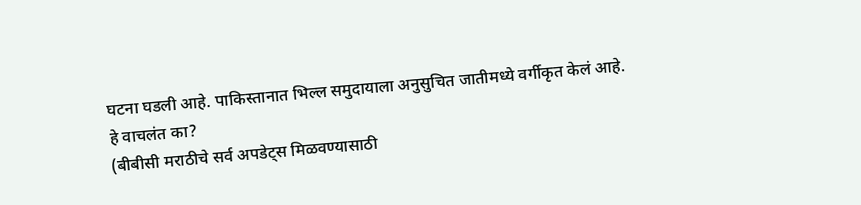घटना घडली आहे. पाकिस्तानात भिल्ल समुदायाला अनुसुचित जातीमध्ये वर्गीकृत केलं आहे.
हे वाचलंत का?
(बीबीसी मराठीचे सर्व अपडेट्स मिळवण्यासाठी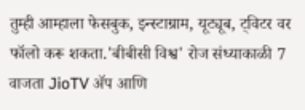तुम्ही आम्हाला फेसबुक, इन्स्टाग्राम, यूट्यूब, ट्विटर वर फॉलो करू शकता.'बीबीसी विश्व' रोज संध्याकाळी 7 वाजता JioTV ॲप आणि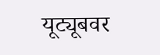यूट्यूबवर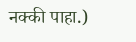नक्की पाहा.)